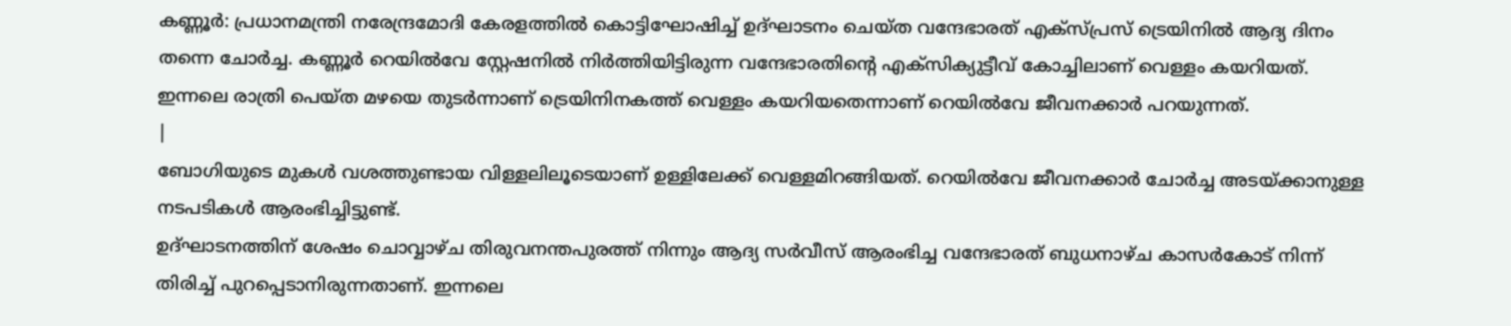കണ്ണൂർ: പ്രധാനമന്ത്രി നരേന്ദ്രമോദി കേരളത്തിൽ കൊട്ടിഘോഷിച്ച് ഉദ്ഘാടനം ചെയ്ത വന്ദേഭാരത് എക്സ്പ്രസ് ട്രെയിനിൽ ആദ്യ ദിനം തന്നെ ചോർച്ച. കണ്ണൂർ റെയിൽവേ സ്റ്റേഷനിൽ നിർത്തിയിട്ടിരുന്ന വന്ദേഭാരതിന്റെ എക്സിക്യുട്ടീവ് കോച്ചിലാണ് വെള്ളം കയറിയത്. ഇന്നലെ രാത്രി പെയ്ത മഴയെ തുടർന്നാണ് ട്രെയിനിനകത്ത് വെള്ളം കയറിയതെന്നാണ് റെയിൽവേ ജീവനക്കാർ പറയുന്നത്.
|
ബോഗിയുടെ മുകൾ വശത്തുണ്ടായ വിള്ളലിലൂടെയാണ് ഉള്ളിലേക്ക് വെള്ളമിറങ്ങിയത്. റെയിൽവേ ജീവനക്കാർ ചോർച്ച അടയ്ക്കാനുള്ള നടപടികൾ ആരംഭിച്ചിട്ടുണ്ട്.
ഉദ്ഘാടനത്തിന് ശേഷം ചൊവ്വാഴ്ച തിരുവനന്തപുരത്ത് നിന്നും ആദ്യ സർവീസ് ആരംഭിച്ച വന്ദേഭാരത് ബുധനാഴ്ച കാസർകോട് നിന്ന് തിരിച്ച് പുറപ്പെടാനിരുന്നതാണ്. ഇന്നലെ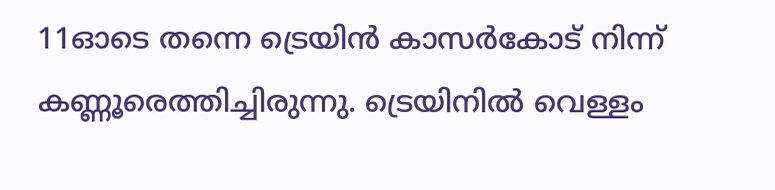11ഓടെ തന്നെ ട്രെയിൻ കാസർകോട് നിന്ന് കണ്ണൂരെത്തിച്ചിരുന്നു. ട്രെയിനിൽ വെള്ളം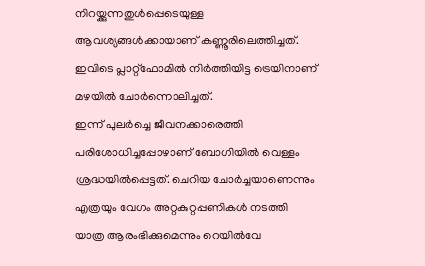നിറയ്ക്കുന്നതുൾപ്പെടെയുള്ള ആവശ്യങ്ങൾക്കായാണ് കണ്ണൂരിലെത്തിച്ചത്. ഇവിടെ പ്ലാറ്റ്ഫോമിൽ നിർത്തിയിട്ട ട്രെയിനാണ് മഴയിൽ ചോർന്നൊലിച്ചത്.
ഇന്ന് പുലർച്ചെ ജീവനക്കാരെത്തി പരിശോധിച്ചപ്പോഴാണ് ബോഗിയിൽ വെള്ളം ശ്രദ്ധയിൽപ്പെട്ടത്. ചെറിയ ചോർച്ചയാണെന്നും എത്രയും വേഗം അറ്റകുറ്റപ്പണികൾ നടത്തി യാത്ര ആരംഭിക്കുമെന്നും റെയിൽവേ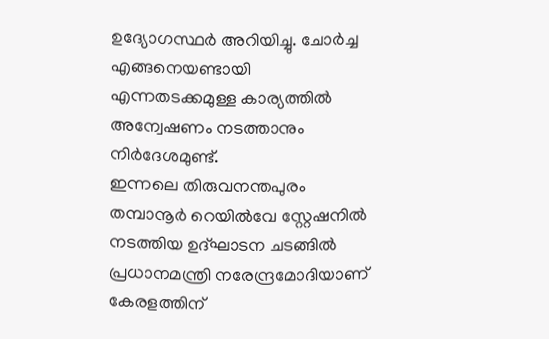ഉദ്യോഗസ്ഥർ അറിയിച്ചു. ചോർച്ച എങ്ങനെയണ്ടായി എന്നതടക്കമുള്ള കാര്യത്തിൽ അന്വേഷണം നടത്താനും നിർദേശമുണ്ട്.
ഇന്നലെ തിരുവനന്തപുരം തമ്പാനൂർ റെയിൽവേ സ്റ്റേഷനിൽ നടത്തിയ ഉദ്ഘാടന ചടങ്ങിൽ പ്രധാനമന്ത്രി നരേന്ദ്രമോദിയാണ് കേരളത്തിന്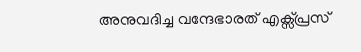അനുവദിച്ച വന്ദേഭാരത് എക്സ്പ്രസ്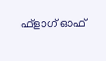ഫ്ളാഗ് ഓഫ്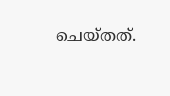ചെയ്തത്.